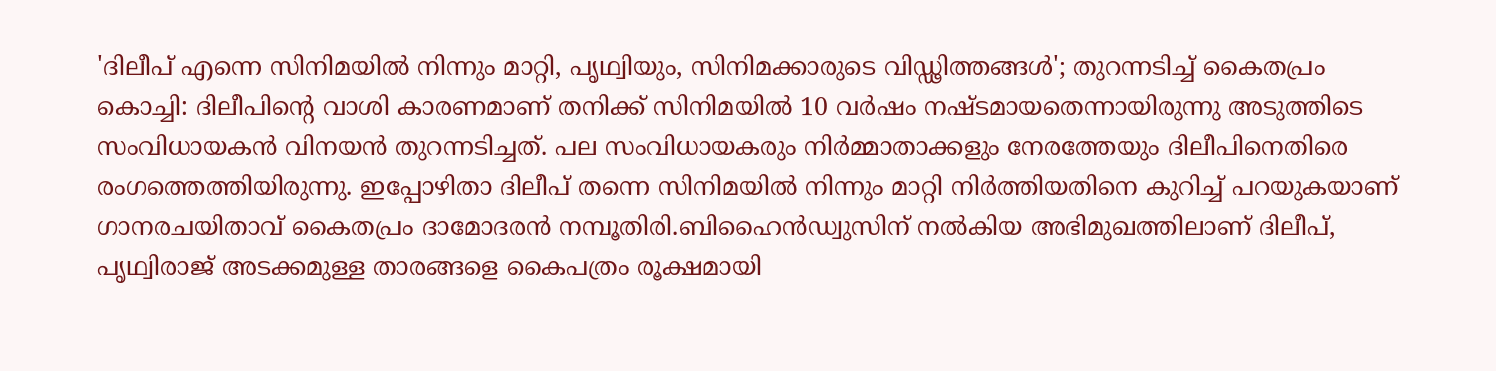'ദിലീപ് എന്നെ സിനിമയിൽ നിന്നും മാറ്റി, പൃഥ്വിയും, സിനിമക്കാരുടെ വിഡ്ഢിത്തങ്ങൾ'; തുറന്നടിച്ച് കൈതപ്രം
കൊച്ചി: ദിലീപിന്റെ വാശി കാരണമാണ് തനിക്ക് സിനിമയിൽ 10 വർഷം നഷ്ടമായതെന്നായിരുന്നു അടുത്തിടെ സംവിധായകൻ വിനയൻ തുറന്നടിച്ചത്. പല സംവിധായകരും നിർമ്മാതാക്കളും നേരത്തേയും ദിലീപിനെതിരെ രംഗത്തെത്തിയിരുന്നു. ഇപ്പോഴിതാ ദിലീപ് തന്നെ സിനിമയിൽ നിന്നും മാറ്റി നിർത്തിയതിനെ കുറിച്ച് പറയുകയാണ് ഗാനരചയിതാവ് കൈതപ്രം ദാമോദരൻ നമ്പൂതിരി.ബിഹൈൻഡ്വുസിന് നൽകിയ അഭിമുഖത്തിലാണ് ദിലീപ്, പൃഥ്വിരാജ് അടക്കമുള്ള താരങ്ങളെ കൈപത്രം രൂക്ഷമായി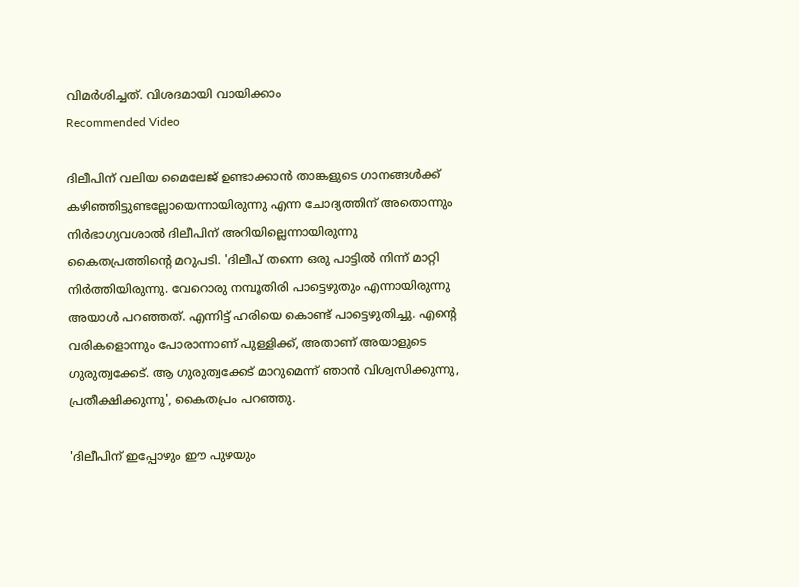വിമർശിച്ചത്. വിശദമായി വായിക്കാം
Recommended Video

ദിലീപിന് വലിയ മൈലേജ് ഉണ്ടാക്കാൻ താങ്കളുടെ ഗാനങ്ങൾക്ക് കഴിഞ്ഞിട്ടുണ്ടല്ലോയെന്നായിരുന്നു എന്ന ചോദ്യത്തിന് അതൊന്നും നിർഭാഗ്യവശാൽ ദിലീപിന് അറിയില്ലെന്നായിരുന്നു കൈതപ്രത്തിന്റെ മറുപടി. 'ദിലീപ് തന്നെ ഒരു പാട്ടിൽ നിന്ന് മാറ്റി നിർത്തിയിരുന്നു. വേറൊരു നമ്പൂതിരി പാട്ടെഴുതും എന്നായിരുന്നു അയാൾ പറഞ്ഞത്. എന്നിട്ട് ഹരിയെ കൊണ്ട് പാട്ടെഴുതിച്ചു. എന്റെ വരികളൊന്നും പോരാന്നാണ് പുള്ളിക്ക്, അതാണ് അയാളുടെ ഗുരുത്വക്കേട്. ആ ഗുരുത്വക്കേട് മാറുമെന്ന് ഞാൻ വിശ്വസിക്കുന്നു, പ്രതീക്ഷിക്കുന്നു', കൈതപ്രം പറഞ്ഞു.

'ദിലീപിന് ഇപ്പോഴും ഈ പുഴയും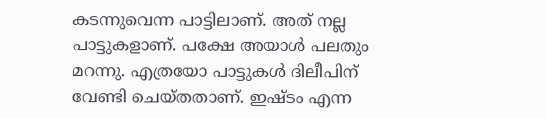കടന്നുവെന്ന പാട്ടിലാണ്. അത് നല്ല പാട്ടുകളാണ്. പക്ഷേ അയാൾ പലതും മറന്നു. എത്രയോ പാട്ടുകൾ ദിലീപിന് വേണ്ടി ചെയ്തതാണ്. ഇഷ്ടം എന്ന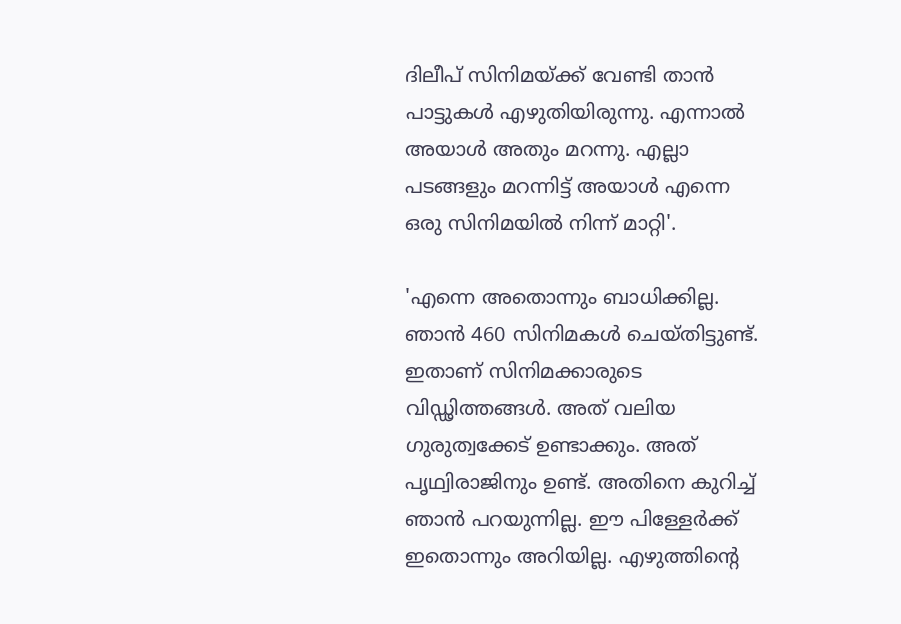ദിലീപ് സിനിമയ്ക്ക് വേണ്ടി താൻ പാട്ടുകൾ എഴുതിയിരുന്നു. എന്നാൽ അയാൾ അതും മറന്നു. എല്ലാ പടങ്ങളും മറന്നിട്ട് അയാൾ എന്നെ ഒരു സിനിമയിൽ നിന്ന് മാറ്റി'.

'എന്നെ അതൊന്നും ബാധിക്കില്ല. ഞാൻ 460 സിനിമകൾ ചെയ്തിട്ടുണ്ട്. ഇതാണ് സിനിമക്കാരുടെ വിഡ്ഢിത്തങ്ങൾ. അത് വലിയ ഗുരുത്വക്കേട് ഉണ്ടാക്കും. അത് പൃഥ്വിരാജിനും ഉണ്ട്. അതിനെ കുറിച്ച് ഞാൻ പറയുന്നില്ല. ഈ പിള്ളേർക്ക് ഇതൊന്നും അറിയില്ല. എഴുത്തിന്റെ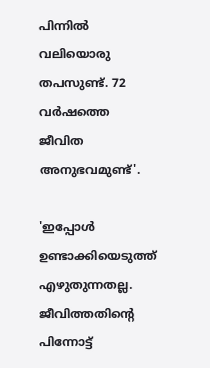പിന്നിൽ വലിയൊരു തപസുണ്ട്. 72 വർഷത്തെ ജീവിത അനുഭവമുണ്ട്'.

'ഇപ്പോൾ ഉണ്ടാക്കിയെടുത്ത് എഴുതുന്നതല്ല. ജീവിത്തതിന്റെ പിന്നോട്ട്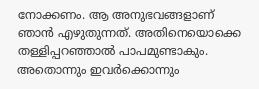നോക്കണം. ആ അനുഭവങ്ങളാണ് ഞാൻ എഴുതുന്നത്. അതിനെയൊക്കെ തള്ളിപ്പറഞ്ഞാൽ പാപമുണ്ടാകും. അതൊന്നും ഇവർക്കൊന്നും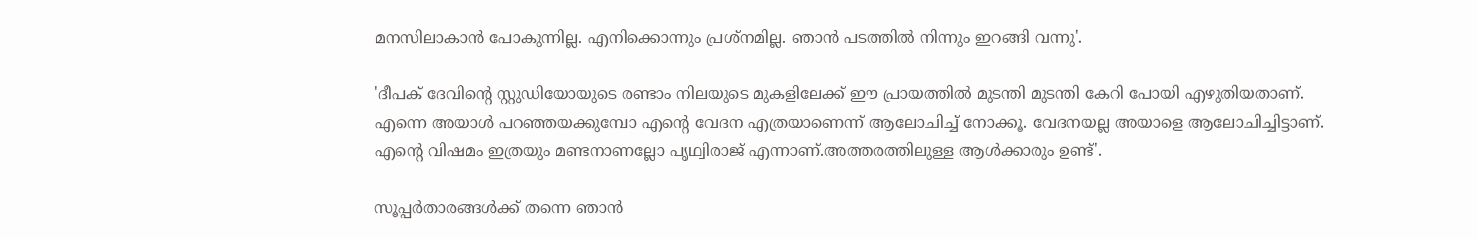മനസിലാകാൻ പോകുന്നില്ല. എനിക്കൊന്നും പ്രശ്നമില്ല. ഞാൻ പടത്തിൽ നിന്നും ഇറങ്ങി വന്നു'.

'ദീപക് ദേവിന്റെ സ്റ്റുഡിയോയുടെ രണ്ടാം നിലയുടെ മുകളിലേക്ക് ഈ പ്രായത്തിൽ മുടന്തി മുടന്തി കേറി പോയി എഴുതിയതാണ്. എന്നെ അയാൾ പറഞ്ഞയക്കുമ്പോ എന്റെ വേദന എത്രയാണെന്ന് ആലോചിച്ച് നോക്കൂ. വേദനയല്ല അയാളെ ആലോചിച്ചിട്ടാണ്. എന്റെ വിഷമം ഇത്രയും മണ്ടനാണല്ലോ പൃഥ്വിരാജ് എന്നാണ്.അത്തരത്തിലുള്ള ആൾക്കാരും ഉണ്ട്'.

സൂപ്പർതാരങ്ങൾക്ക് തന്നെ ഞാൻ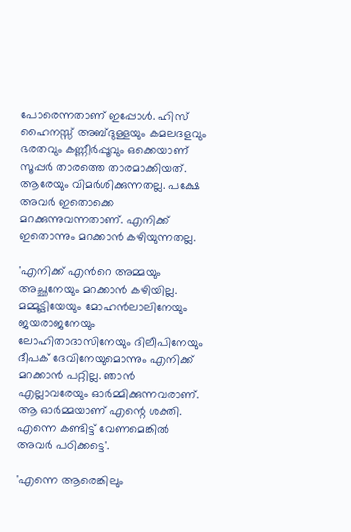പോരെന്നതാണ് ഇപ്പോൾ. ഹിസ് ഹൈനസ്സ് അബ്ദുള്ളയും കമലദളവും ഭരതവും കണ്ണീർപ്പൂവും ഒക്കെയാണ് സൂപ്പർ താരത്തെ താരമാക്കിയത്. ആരേയും വിമർശിക്കുന്നതല്ല. പക്ഷേ അവർ ഇതൊക്കെ മറക്കുന്നുവന്നതാണ്. എനിക്ക് ഇതൊന്നും മറക്കാൻ കഴിയുന്നതല്ല.

'എനിക്ക് എൻറെ അമ്മയും അച്ഛനേയും മറക്കാൻ കഴിയില്ല. മമ്മൂട്ടിയേയും മോഹൻലാലിനേയും ജയരാജനേയും ലോഹിതാദാസിനേയും ദിലീപിനേയും ദീപക് ദേവിനേയുമൊന്നും എനിക്ക് മറക്കാൻ പറ്റില്ല. ഞാൻ എല്ലാവരേയും ഓർമ്മിക്കുന്നവരാണ്. ആ ഓർമ്മയാണ് എന്റെ ശക്തി. എന്നെ കണ്ടിട്ട് വേണമെങ്കിൽ അവർ പഠിക്കട്ടെ'.

'എന്നെ ആരെങ്കിലും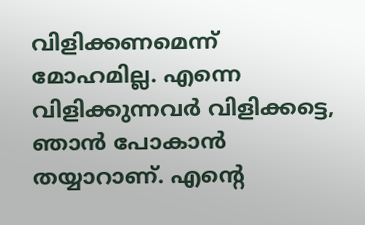വിളിക്കണമെന്ന് മോഹമില്ല. എന്നെ വിളിക്കുന്നവർ വിളിക്കട്ടെ, ഞാൻ പോകാൻ തയ്യാറാണ്. എന്റെ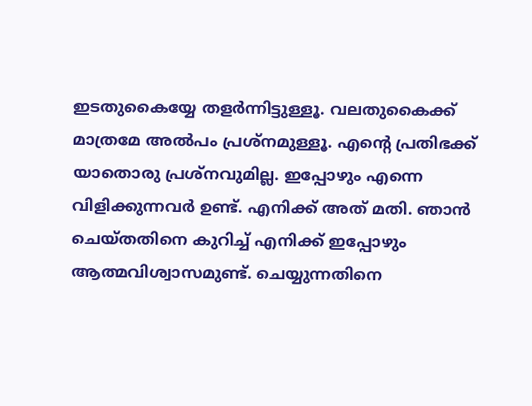ഇടതുകൈയ്യേ തളർന്നിട്ടുള്ളൂ. വലതുകൈക്ക് മാത്രമേ അൽപം പ്രശ്നമുള്ളൂ. എന്റെ പ്രതിഭക്ക് യാതൊരു പ്രശ്നവുമില്ല. ഇപ്പോഴും എന്നെ വിളിക്കുന്നവർ ഉണ്ട്. എനിക്ക് അത് മതി. ഞാൻ ചെയ്തതിനെ കുറിച്ച് എനിക്ക് ഇപ്പോഴും ആത്മവിശ്വാസമുണ്ട്. ചെയ്യുന്നതിനെ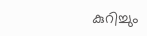കുറിച്ചും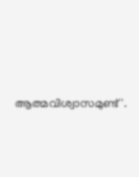ആത്മവിശ്വാസമുണ്ട്'.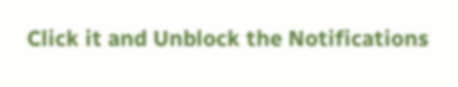Click it and Unblock the Notifications